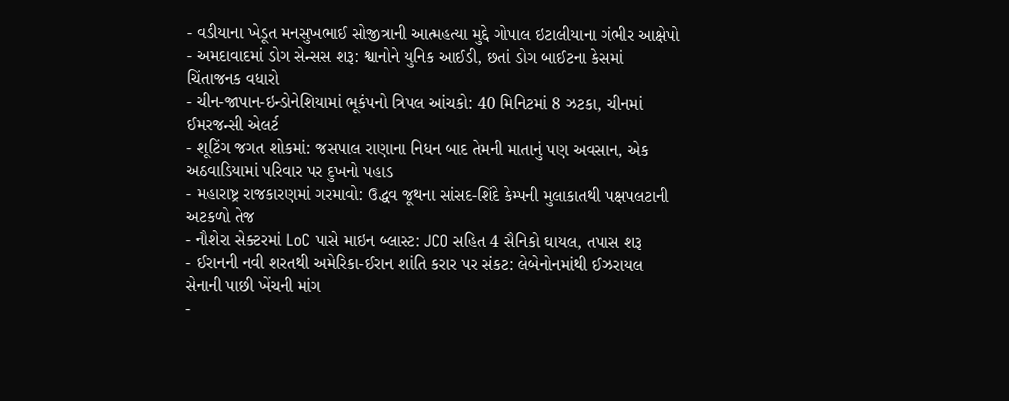- વડીયાના ખેડૂત મનસુખભાઈ સોજીત્રાની આત્મહત્યા મુદ્દે ગોપાલ ઇટાલીયાના ગંભીર આક્ષેપો
- અમદાવાદમાં ડોગ સેન્સસ શરૂ: શ્વાનોને યુનિક આઈડી, છતાં ડોગ બાઈટના કેસમાં ચિંતાજનક વધારો
- ચીન-જાપાન-ઇન્ડોનેશિયામાં ભૂકંપનો ત્રિપલ આંચકો: 40 મિનિટમાં 8 ઝટકા, ચીનમાં ઈમરજન્સી એલર્ટ
- શૂટિંગ જગત શોકમાં: જસપાલ રાણાના નિધન બાદ તેમની માતાનું પણ અવસાન, એક અઠવાડિયામાં પરિવાર પર દુખનો પહાડ
- મહારાષ્ટ્ર રાજકારણમાં ગરમાવો: ઉદ્ધવ જૂથના સાંસદ-શિંદે કેમ્પની મુલાકાતથી પક્ષપલટાની અટકળો તેજ
- નૌશેરા સેક્ટરમાં LoC પાસે માઇન બ્લાસ્ટ: JCO સહિત 4 સૈનિકો ઘાયલ, તપાસ શરૂ
- ઈરાનની નવી શરતથી અમેરિકા-ઈરાન શાંતિ કરાર પર સંકટ: લેબેનોનમાંથી ઈઝરાયલ સેનાની પાછી ખેંચની માંગ
-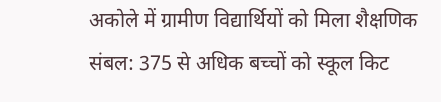अकोले में ग्रामीण विद्यार्थियों को मिला शैक्षणिक संबल: 375 से अधिक बच्चों को स्कूल किट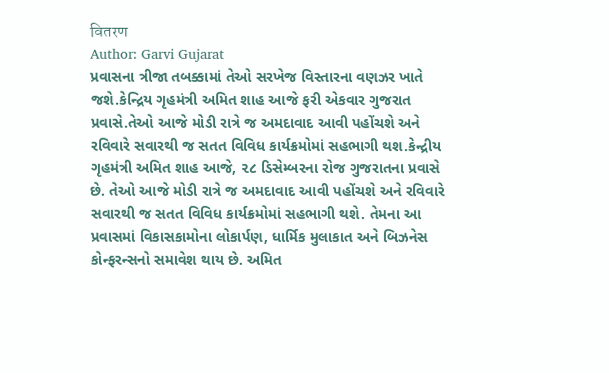वितरण
Author: Garvi Gujarat
પ્રવાસના ત્રીજા તબક્કામાં તેઓ સરખેજ વિસ્તારના વણઝર ખાતે જશે.કેન્દ્રિય ગૃહમંત્રી અમિત શાહ આજે ફરી એકવાર ગુજરાત પ્રવાસે.તેઓ આજે મોડી રાત્રે જ અમદાવાદ આવી પહોંચશે અને રવિવારે સવારથી જ સતત વિવિધ કાર્યક્રમોમાં સહભાગી થશ.કેન્દ્રીય ગૃહમંત્રી અમિત શાહ આજે, ૨૮ ડિસેમ્બરના રોજ ગુજરાતના પ્રવાસે છે. તેઓ આજે મોડી રાત્રે જ અમદાવાદ આવી પહોંચશે અને રવિવારે સવારથી જ સતત વિવિધ કાર્યક્રમોમાં સહભાગી થશે. તેમના આ પ્રવાસમાં વિકાસકામોના લોકાર્પણ, ધાર્મિક મુલાકાત અને બિઝનેસ કોન્ફરન્સનો સમાવેશ થાય છે. અમિત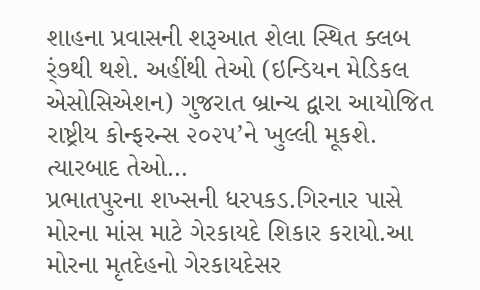શાહના પ્રવાસની શરૂઆત શેલા સ્થિત ક્લબ ર્ં૭થી થશે. અહીંથી તેઓ (ઇન્ડિયન મેડિકલ એસોસિએશન) ગુજરાત બ્રાન્ચ દ્વારા આયોજિત રાષ્ટ્રીય કોન્ફરન્સ ૨૦૨૫’ને ખુલ્લી મૂકશે. ત્યારબાદ તેઓ…
પ્રભાતપુરના શખ્સની ધરપકડ.ગિરનાર પાસે મોરના માંસ માટે ગેરકાયદે શિકાર કરાયો.આ મોરના મૃતદેહનો ગેરકાયદેસર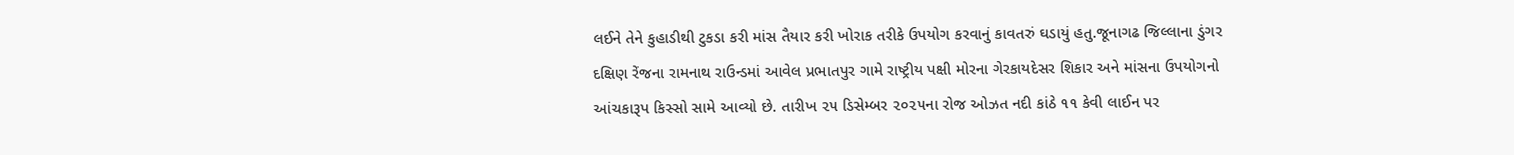લઈને તેને કુહાડીથી ટુકડા કરી માંસ તૈયાર કરી ખોરાક તરીકે ઉપયોગ કરવાનું કાવતરું ઘડાયું હતુ.જૂનાગઢ જિલ્લાના ડુંગર દક્ષિણ રેંજના રામનાથ રાઉન્ડમાં આવેલ પ્રભાતપુર ગામે રાષ્ટ્રીય પક્ષી મોરના ગેરકાયદેસર શિકાર અને માંસના ઉપયોગનો આંચકારૂપ કિસ્સો સામે આવ્યો છે. તારીખ ૨૫ ડિસેમ્બર ૨૦૨૫ના રોજ ઓઝત નદી કાંઠે ૧૧ કેવી લાઈન પર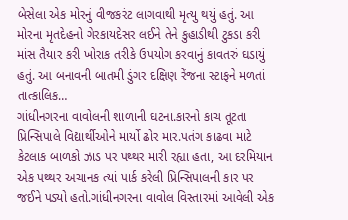બેસેલા એક મોરનું વીજકરંટ લાગવાથી મૃત્યુ થયું હતું. આ મોરના મૃતદેહનો ગેરકાયદેસર લઈને તેને કુહાડીથી ટુકડા કરી માંસ તૈયાર કરી ખોરાક તરીકે ઉપયોગ કરવાનું કાવતરું ઘડાયું હતું. આ બનાવની બાતમી ડુંગર દક્ષિણ રેંજના સ્ટાફને મળતાં તાત્કાલિક…
ગાંધીનગરના વાવોલની શાળાની ઘટના.કારનો કાચ તૂટતા પ્રિન્સિપાલે વિદ્યાર્થીઓને માર્યો ઢોર માર.પતંગ કાઢવા માટે કેટલાક બાળકો ઝાડ પર પથ્થર મારી રહ્યા હતા, આ દરમિયાન એક પથ્થર અચાનક ત્યાં પાર્ક કરેલી પ્રિન્સિપાલની કાર પર જઈને પડ્યો હતો.ગાંધીનગરના વાવોલ વિસ્તારમાં આવેલી એક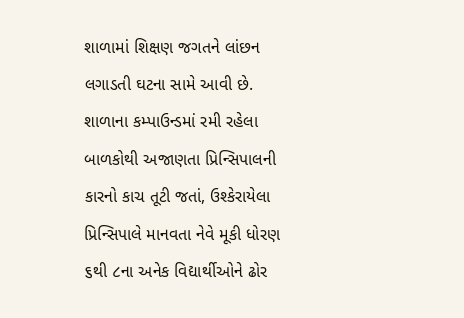શાળામાં શિક્ષણ જગતને લાંછન લગાડતી ઘટના સામે આવી છે. શાળાના કમ્પાઉન્ડમાં રમી રહેલા બાળકોથી અજાણતા પ્રિન્સિપાલની કારનો કાચ તૂટી જતાં, ઉશ્કેરાયેલા પ્રિન્સિપાલે માનવતા નેવે મૂકી ધોરણ ૬થી ૮ના અનેક વિદ્યાર્થીઓને ઢોર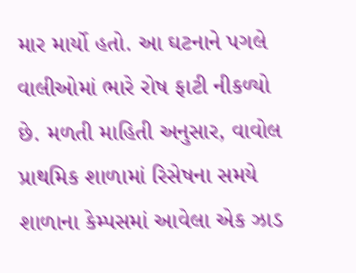માર માર્યો હતો. આ ઘટનાને પગલે વાલીઓમાં ભારે રોષ ફાટી નીકળ્યો છે. મળતી માહિતી અનુસાર, વાવોલ પ્રાથમિક શાળામાં રિસેષના સમયે શાળાના કેમ્પસમાં આવેલા એક ઝાડ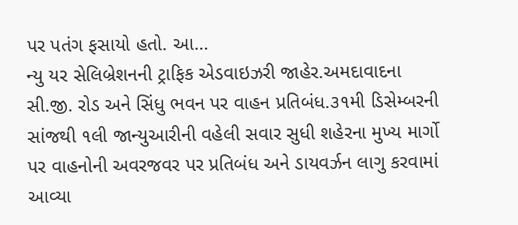પર પતંગ ફસાયો હતો. આ…
ન્યુ યર સેલિબ્રેશનની ટ્રાફિક એડવાઇઝરી જાહેર.અમદાવાદના સી.જી. રોડ અને સિંધુ ભવન પર વાહન પ્રતિબંધ.૩૧મી ડિસેમ્બરની સાંજથી ૧લી જાન્યુઆરીની વહેલી સવાર સુધી શહેરના મુખ્ય માર્ગો પર વાહનોની અવરજવર પર પ્રતિબંધ અને ડાયવર્ઝન લાગુ કરવામાં આવ્યા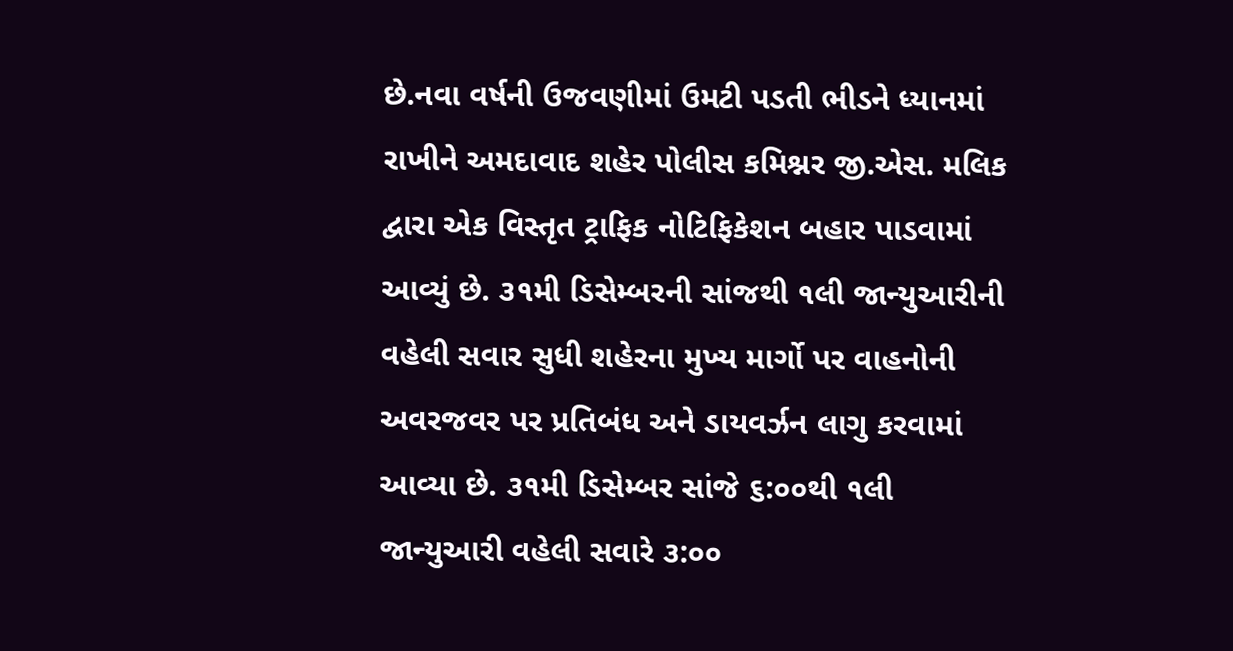છે.નવા વર્ષની ઉજવણીમાં ઉમટી પડતી ભીડને ધ્યાનમાં રાખીને અમદાવાદ શહેર પોલીસ કમિશ્નર જી.એસ. મલિક દ્વારા એક વિસ્તૃત ટ્રાફિક નોટિફિકેશન બહાર પાડવામાં આવ્યું છે. ૩૧મી ડિસેમ્બરની સાંજથી ૧લી જાન્યુઆરીની વહેલી સવાર સુધી શહેરના મુખ્ય માર્ગો પર વાહનોની અવરજવર પર પ્રતિબંધ અને ડાયવર્ઝન લાગુ કરવામાં આવ્યા છે. ૩૧મી ડિસેમ્બર સાંજે ૬:૦૦થી ૧લી જાન્યુઆરી વહેલી સવારે ૩:૦૦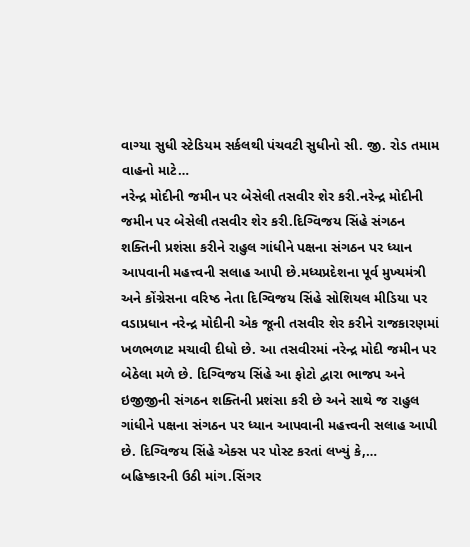વાગ્યા સુધી સ્ટેડિયમ સર્કલથી પંચવટી સુધીનો સી. જી. રોડ તમામ વાહનો માટે…
નરેન્દ્ર મોદીની જમીન પર બેસેલી તસવીર શેર કરી.નરેન્દ્ર મોદીની જમીન પર બેસેલી તસવીર શેર કરી.દિગ્વિજય સિંહે સંગઠન શક્તિની પ્રશંસા કરીને રાહુલ ગાંધીને પક્ષના સંગઠન પર ધ્યાન આપવાની મહત્ત્વની સલાહ આપી છે.મધ્યપ્રદેશના પૂર્વ મુખ્યમંત્રી અને કોંગ્રેસના વરિષ્ઠ નેતા દિગ્વિજય સિંહે સોશિયલ મીડિયા પર વડાપ્રધાન નરેન્દ્ર મોદીની એક જૂની તસવીર શેર કરીને રાજકારણમાં ખળભળાટ મચાવી દીધો છે. આ તસવીરમાં નરેન્દ્ર મોદી જમીન પર બેઠેલા મળે છે. દિગ્વિજય સિંહે આ ફોટો દ્વારા ભાજપ અને ઇજીજીની સંગઠન શક્તિની પ્રશંસા કરી છે અને સાથે જ રાહુલ ગાંધીને પક્ષના સંગઠન પર ધ્યાન આપવાની મહત્ત્વની સલાહ આપી છે. દિગ્વિજય સિંહે એક્સ પર પોસ્ટ કરતાં લખ્યું કે,…
બહિષ્કારની ઉઠી માંગ.સિંગર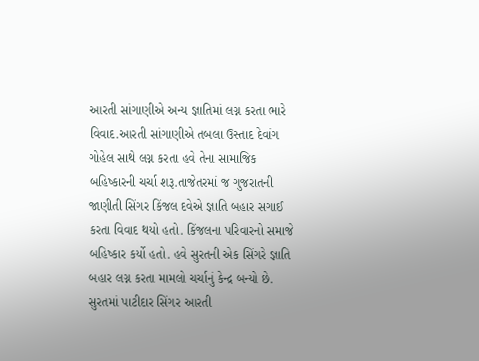આરતી સાંગાણીએ અન્ય જ્ઞાતિમાં લગ્ન કરતા ભારે વિવાદ.આરતી સાંગાણીએ તબલા ઉસ્તાદ દેવાંગ ગોહેલ સાથે લગ્ન કરતા હવે તેના સામાજિક બહિષ્કારની ચર્ચા શરૂ.તાજેતરમાં જ ગુજરાતની જાણીતી સિંગર કિંજલ દવેએ જ્ઞાતિ બહાર સગાઈ કરતા વિવાદ થયો હતો. કિંજલના પરિવારનો સમાજે બહિષ્કાર કર્યો હતો. હવે સુરતની એક સિંગરે જ્ઞાતિ બહાર લગ્ન કરતા મામલો ચર્ચાનું કેન્દ્ર બન્યો છે. સુરતમાં પાટીદાર સિંગર આરતી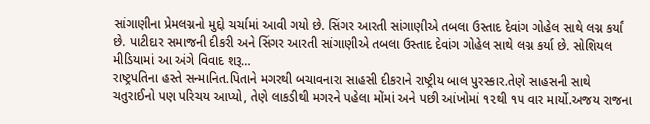સાંગાણીના પ્રેમલગ્નનો મુદ્દો ચર્ચામાં આવી ગયો છે. સિંગર આરતી સાંગાણીએ તબલા ઉસ્તાદ દેવાંગ ગોહેલ સાથે લગ્ન કર્યાં છે. પાટીદાર સમાજની દીકરી અને સિંગર આરતી સાંગાણીએ તબલા ઉસ્તાદ દેવાંગ ગોહેલ સાથે લગ્ન કર્યા છે. સોશિયલ મીડિયામાં આ અંગે વિવાદ શરૂ…
રાષ્ટ્રપતિના હસ્તે સન્માનિત.પિતાને મગરથી બચાવનારા સાહસી દીકરાને રાષ્ટ્રીય બાલ પુરસ્કાર.તેણે સાહસની સાથે ચતુરાઈનો પણ પરિચય આપ્યો, તેણે લાકડીથી મગરને પહેલા મોંમાં અને પછી આંખોમાં ૧૨થી ૧૫ વાર માર્યો.અજય રાજના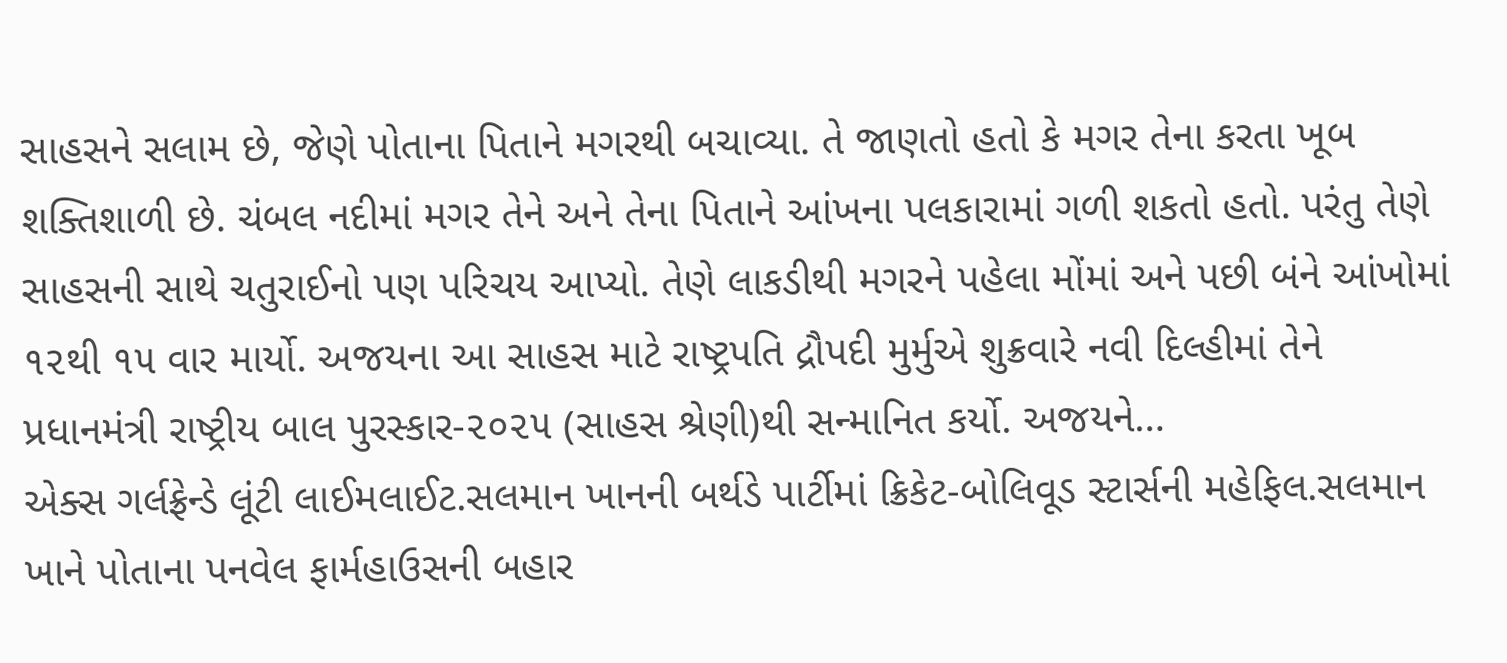સાહસને સલામ છે, જેણે પોતાના પિતાને મગરથી બચાવ્યા. તે જાણતો હતો કે મગર તેના કરતા ખૂબ શક્તિશાળી છે. ચંબલ નદીમાં મગર તેને અને તેના પિતાને આંખના પલકારામાં ગળી શકતો હતો. પરંતુ તેણે સાહસની સાથે ચતુરાઈનો પણ પરિચય આપ્યો. તેણે લાકડીથી મગરને પહેલા મોંમાં અને પછી બંને આંખોમાં ૧૨થી ૧૫ વાર માર્યો. અજયના આ સાહસ માટે રાષ્ટ્રપતિ દ્રૌપદી મુર્મુએ શુક્રવારે નવી દિલ્હીમાં તેને પ્રધાનમંત્રી રાષ્ટ્રીય બાલ પુરસ્કાર-૨૦૨૫ (સાહસ શ્રેણી)થી સન્માનિત કર્યો. અજયને…
એક્સ ગર્લફ્રેન્ડે લૂંટી લાઈમલાઈટ.સલમાન ખાનની બર્થડે પાર્ટીમાં ક્રિકેટ-બોલિવૂડ સ્ટાર્સની મહેફિલ.સલમાન ખાને પોતાના પનવેલ ફાર્મહાઉસની બહાર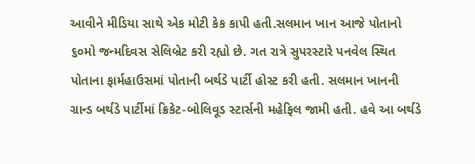આવીને મીડિયા સાથે એક મોટી કેક કાપી હતી.સલમાન ખાન આજે પોતાનો ૬૦મો જન્મદિવસ સેલિબ્રેટ કરી રહ્યો છે. ગત રાત્રે સુપરસ્ટારે પનવેલ સ્થિત પોતાના ફાર્મહાઉસમાં પોતાની બર્થડે પાર્ટી હોસ્ટ કરી હતી. સલમાન ખાનની ગ્રાન્ડ બર્થડે પાર્ટીમાં ક્રિકેટ-બોલિવૂડ સ્ટાર્સની મહેફિલ જામી હતી. હવે આ બર્થડે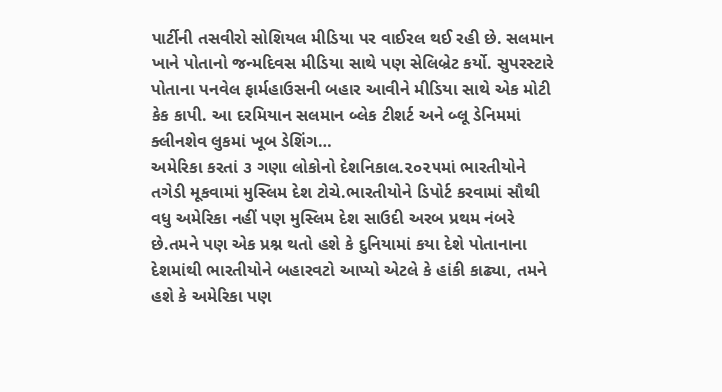પાર્ટીની તસવીરો સોશિયલ મીડિયા પર વાઈરલ થઈ રહી છે. સલમાન ખાને પોતાનો જન્મદિવસ મીડિયા સાથે પણ સેલિબ્રેટ કર્યો. સુપરસ્ટારે પોતાના પનવેલ ફાર્મહાઉસની બહાર આવીને મીડિયા સાથે એક મોટી કેક કાપી. આ દરમિયાન સલમાન બ્લેક ટીશર્ટ અને બ્લૂ ડેનિમમાં ક્લીનશેવ લુકમાં ખૂબ ડેશિંગ…
અમેરિકા કરતાં ૩ ગણા લોકોનો દેશનિકાલ.૨૦૨૫માં ભારતીયોને તગેડી મૂકવામાં મુસ્લિમ દેશ ટોચે.ભારતીયોને ડિપોર્ટ કરવામાં સૌથી વધુ અમેરિકા નહીં પણ મુસ્લિમ દેશ સાઉદી અરબ પ્રથમ નંબરે છે.તમને પણ એક પ્રશ્ન થતો હશે કે દુનિયામાં કયા દેશે પોતાનાના દેશમાંથી ભારતીયોને બહારવટો આપ્યો એટલે કે હાંકી કાઢ્યા, તમને હશે કે અમેરિકા પણ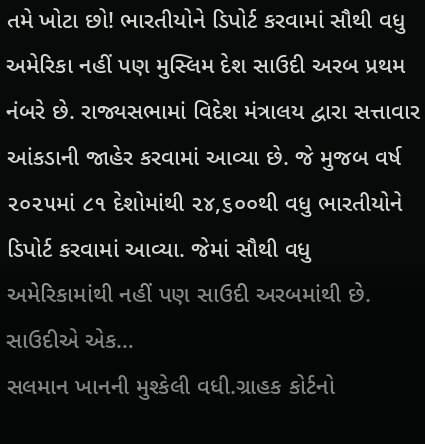તમે ખોટા છો! ભારતીયોને ડિપોર્ટ કરવામાં સૌથી વધુ અમેરિકા નહીં પણ મુસ્લિમ દેશ સાઉદી અરબ પ્રથમ નંબરે છે. રાજ્યસભામાં વિદેશ મંત્રાલય દ્વારા સત્તાવાર આંકડાની જાહેર કરવામાં આવ્યા છે. જે મુજબ વર્ષ ૨૦૨૫માં ૮૧ દેશોમાંથી ૨૪,૬૦૦થી વધુ ભારતીયોને ડિપોર્ટ કરવામાં આવ્યા. જેમાં સૌથી વધુ અમેરિકામાંથી નહીં પણ સાઉદી અરબમાંથી છે. સાઉદીએ એક…
સલમાન ખાનની મુશ્કેલી વધી.ગ્રાહક કોર્ટનો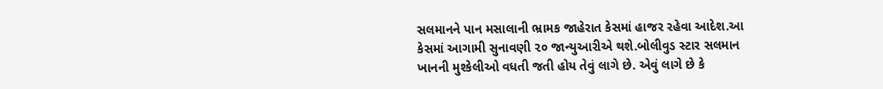સલમાનને પાન મસાલાની ભ્રામક જાહેરાત કેસમાં હાજર રહેવા આદેશ.આ કેસમાં આગામી સુનાવણી ૨૦ જાન્યુઆરીએ થશે.બોલીવુડ સ્ટાર સલમાન ખાનની મુશ્કેલીઓ વધતી જતી હોય તેવું લાગે છે. એવું લાગે છે કે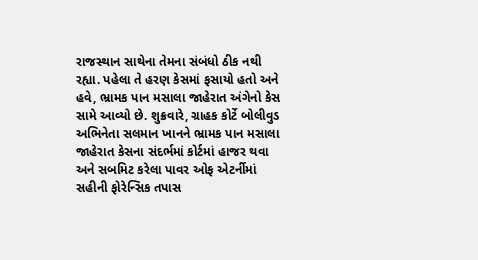રાજસ્થાન સાથેના તેમના સંબંધો ઠીક નથી રહ્યા. પહેલા તે હરણ કેસમાં ફસાયો હતો અને હવે, ભ્રામક પાન મસાલા જાહેરાત અંગેનો કેસ સામે આવ્યો છે. શુક્રવારે, ગ્રાહક કોર્ટે બોલીવુડ અભિનેતા સલમાન ખાનને ભ્રામક પાન મસાલા જાહેરાત કેસના સંદર્ભમાં કોર્ટમાં હાજર થવા અને સબમિટ કરેલા પાવર ઓફ એટર્નીમાં સહીની ફોરેન્સિક તપાસ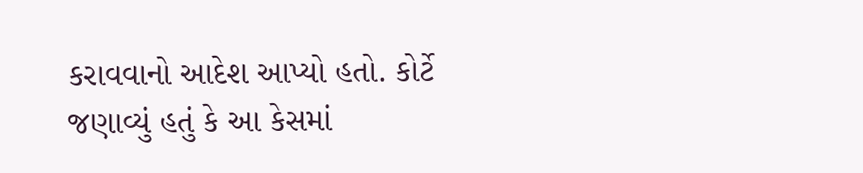કરાવવાનો આદેશ આપ્યો હતો. કોર્ટે જણાવ્યું હતું કે આ કેસમાં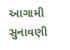આગામી સુનાવણી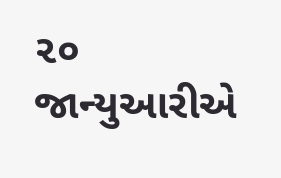૨૦ જાન્યુઆરીએ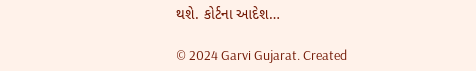થશે. કોર્ટના આદેશ…

© 2024 Garvi Gujarat. Created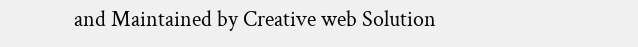and Maintained by Creative web Solution